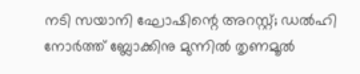നടി സയാനി ഘോഷിന്റെ അറസ്റ്റ്; ഡല്‍ഹി നോര്‍ത്ത് ബ്ലോക്കിനു മുന്നില്‍ തൃണമൂല്‍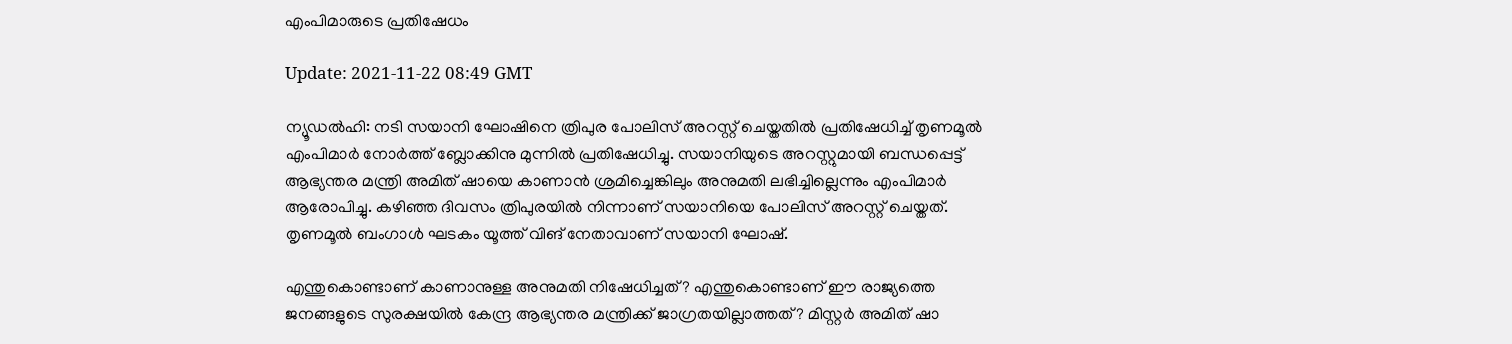എംപിമാരുടെ പ്രതിഷേധം

Update: 2021-11-22 08:49 GMT

ന്യൂഡല്‍ഹി: നടി സയാനി ഘോഷിനെ ത്രിപുര പോലിസ് അറസ്റ്റ് ചെയ്തതില്‍ പ്രതിഷേധിച്ച് തൃണമൂല്‍ എംപിമാര്‍ നോര്‍ത്ത് ബ്ലോക്കിനു മുന്നില്‍ പ്രതിഷേധിച്ചു. സയാനിയുടെ അറസ്റ്റുമായി ബന്ധപ്പെട്ട് ആഭ്യന്തര മന്ത്രി അമിത് ഷായെ കാണാന്‍ ശ്രമിച്ചെങ്കിലും അനുമതി ലഭിച്ചില്ലെന്നും എംപിമാര്‍ ആരോപിച്ചു. കഴിഞ്ഞ ദിവസം ത്രിപുരയില്‍ നിന്നാണ് സയാനിയെ പോലിസ് അറസ്റ്റ് ചെയ്തത്. തൃണമൂല്‍ ബംഗാള്‍ ഘടകം യൂത്ത് വിങ് നേതാവാണ് സയാനി ഘോഷ്.

എന്തുകൊണ്ടാണ് കാണാനുള്ള അനുമതി നിഷേധിച്ചത്? എന്തുകൊണ്ടാണ് ഈ രാജ്യത്തെ ജനങ്ങളുടെ സുരക്ഷയില്‍ കേന്ദ്ര ആഭ്യന്തര മന്ത്രിക്ക് ജാഗ്രതയില്ലാത്തത്? മിസ്റ്റര്‍ അമിത് ഷാ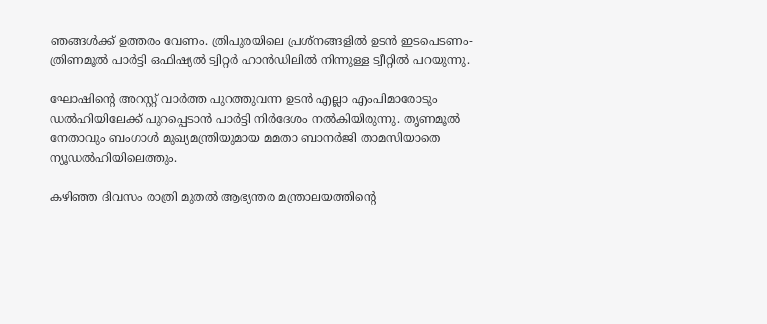ഞങ്ങള്‍ക്ക് ഉത്തരം വേണം. ത്രിപുരയിലെ പ്രശ്‌നങ്ങളില്‍ ഉടന്‍ ഇടപെടണം- ത്രിണമൂല്‍ പാര്‍ട്ടി ഒഫിഷ്യല്‍ ട്വിറ്റര്‍ ഹാന്‍ഡിലില്‍ നിന്നുള്ള ട്വീറ്റില്‍ പറയുന്നു.

ഘോഷിന്റെ അറസ്റ്റ് വാര്‍ത്ത പുറത്തുവന്ന ഉടന്‍ എല്ലാ എംപിമാരോടും ഡല്‍ഹിയിലേക്ക് പുറപ്പെടാന്‍ പാര്‍ട്ടി നിര്‍ദേശം നല്‍കിയിരുന്നു. തൃണമൂല്‍ നേതാവും ബംഗാള്‍ മുഖ്യമന്ത്രിയുമായ മമതാ ബാനര്‍ജി താമസിയാതെ ന്യൂഡല്‍ഹിയിലെത്തും.

കഴിഞ്ഞ ദിവസം രാത്രി മുതല്‍ ആഭ്യന്തര മന്ത്രാലയത്തിന്റെ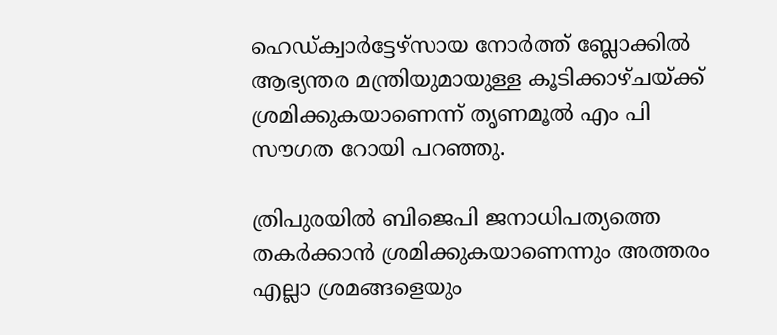ഹെഡ്ക്വാര്‍ട്ടേഴ്‌സായ നോര്‍ത്ത് ബ്ലോക്കില്‍ ആഭ്യന്തര മന്ത്രിയുമായുള്ള കൂടിക്കാഴ്ചയ്ക്ക് ശ്രമിക്കുകയാണെന്ന് തൃണമൂല്‍ എം പി സൗഗത റോയി പറഞ്ഞു.

ത്രിപുരയില്‍ ബിജെപി ജനാധിപത്യത്തെ തകര്‍ക്കാന്‍ ശ്രമിക്കുകയാണെന്നും അത്തരം എല്ലാ ശ്രമങ്ങളെയും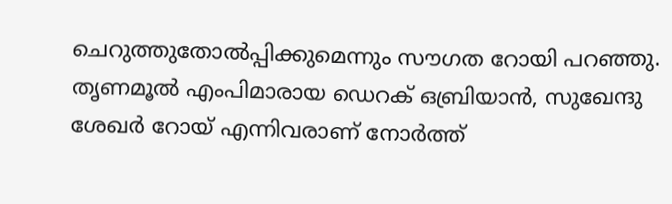ചെറുത്തുതോല്‍പ്പിക്കുമെന്നും സൗഗത റോയി പറഞ്ഞു. തൃണമൂല്‍ എംപിമാരായ ഡെറക് ഒബ്രിയാന്‍, സുഖേന്ദു ശേഖര്‍ റോയ് എന്നിവരാണ് നോര്‍ത്ത്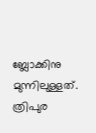ബ്ലോക്കിനു മുന്നിലുള്ളത്. ത്രിപുര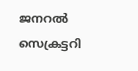ജനറല്‍ സെക്രട്ടറി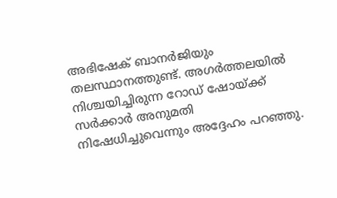അഭിഷേക് ബാനര്‍ജിയും തലസ്ഥാനത്തുണ്ട്. അഗര്‍ത്തലയില്‍ നിശ്ചയിച്ചിരുന്ന റോഡ് ഷോയ്ക്ക് സര്‍ക്കാര്‍ അനുമതി നിഷേധിച്ചുവെന്നും അദ്ദേഹം പറഞ്ഞു.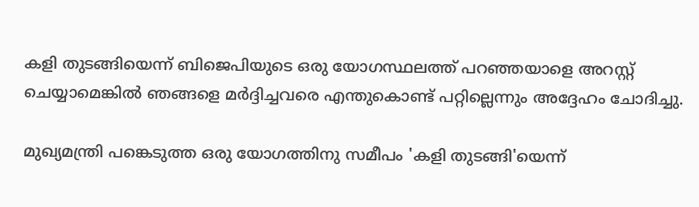കളി തുടങ്ങിയെന്ന് ബിജെപിയുടെ ഒരു യോഗസ്ഥലത്ത് പറഞ്ഞയാളെ അറസ്റ്റ് ചെയ്യാമെങ്കില്‍ ഞങ്ങളെ മര്‍ദ്ദിച്ചവരെ എന്തുകൊണ്ട് പറ്റില്ലെന്നും അദ്ദേഹം ചോദിച്ചു.

മുഖ്യമന്ത്രി പങ്കെടുത്ത ഒരു യോഗത്തിനു സമീപം 'കളി തുടങ്ങി'യെന്ന്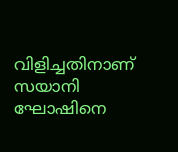വിളിച്ചതിനാണ് സയാനി ഘോഷിനെ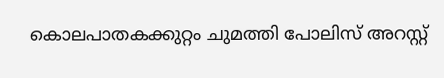കൊലപാതകക്കുറ്റം ചുമത്തി പോലിസ് അറസ്റ്റ്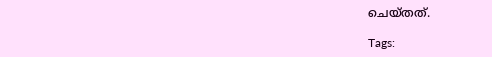ചെയ്തത്.

Tags: